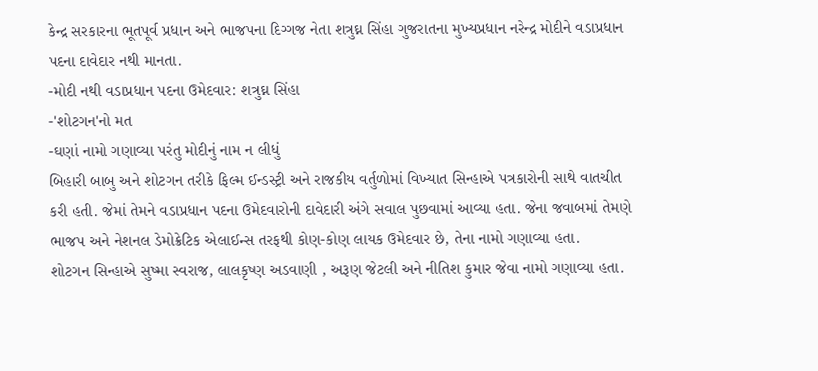કેન્દ્ર સરકારના ભૂતપૂર્વ પ્રધાન અને ભાજપના દિગ્ગજ નેતા શત્રુઘ્ન સિંહા ગુજરાતના મુખ્યપ્રધાન નરેન્દ્ર મોદીને વડાપ્રધાન પદના દાવેદાર નથી માનતા.
-મોદી નથી વડાપ્રધાન પદના ઉમેદવાર: શત્રુઘ્ન સિંહા
-'શોટગન'નો મત
-ઘણાં નામો ગણાવ્યા પરંતુ મોદીનું નામ ન લીધું
બિહારી બાબુ અને શોટગન તરીકે ફિલ્મ ઈન્ડસ્ટ્રી અને રાજકીય વર્તુળોમાં વિખ્યાત સિન્હાએ પત્રકારોની સાથે વાતચીત કરી હતી. જેમાં તેમને વડાપ્રધાન પદના ઉમેદવારોની દાવેદારી અંગે સવાલ પુછવામાં આવ્યા હતા. જેના જવાબમાં તેમણે ભાજપ અને નેશનલ ડેમોક્રેટિક એલાઈન્સ તરફથી કોણ-કોણ લાયક ઉમેદવાર છે, તેના નામો ગણાવ્યા હતા.
શોટગન સિન્હાએ સુષ્મા સ્વરાજ, લાલકૃષ્ણ અડવાણી , અરૂણ જેટલી અને નીતિશ કુમાર જેવા નામો ગણાવ્યા હતા.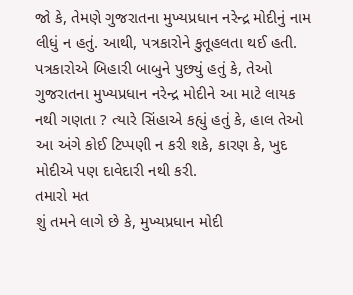જો કે, તેમણે ગુજરાતના મુખ્યપ્રધાન નરેન્દ્ર મોદીનું નામ લીધું ન હતું. આથી, પત્રકારોને કુતૂહલતા થઈ હતી. પત્રકારોએ બિહારી બાબુને પુછ્યું હતું કે, તેઓ ગુજરાતના મુખ્યપ્રધાન નરેન્દ્ર મોદીને આ માટે લાયક નથી ગણતા ? ત્યારે સિંહાએ કહ્યું હતું કે, હાલ તેઓ આ અંગે કોઈ ટિપ્પણી ન કરી શકે, કારણ કે, ખુદ મોદીએ પણ દાવેદારી નથી કરી.
તમારો મત
શું તમને લાગે છે કે, મુખ્યપ્રધાન મોદી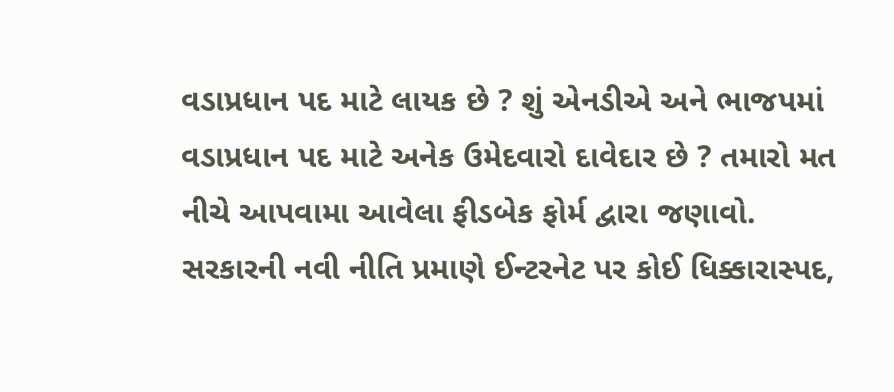વડાપ્રધાન પદ માટે લાયક છે ? શું એનડીએ અને ભાજપમાં વડાપ્રધાન પદ માટે અનેક ઉમેદવારો દાવેદાર છે ? તમારો મત નીચે આપવામા આવેલા ફીડબેક ફોર્મ દ્વારા જણાવો. સરકારની નવી નીતિ પ્રમાણે ઈન્ટરનેટ પર કોઈ ધિક્કારાસ્પદ,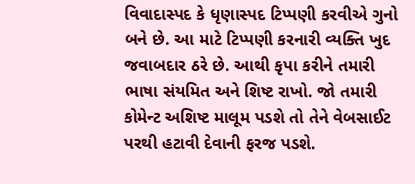વિવાદાસ્પદ કે ધૃણાસ્પદ ટિપ્પણી કરવીએ ગુનો બને છે. આ માટે ટિપ્પણી કરનારી વ્યક્તિ ખુદ જવાબદાર ઠરે છે. આથી કૃપા કરીને તમારી ભાષા સંયમિત અને શિષ્ટ રાખો. જો તમારી કોમેન્ટ અશિષ્ટ માલૂમ પડશે તો તેને વેબસાઈટ પરથી હટાવી દેવાની ફરજ પડશે.